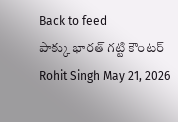Back to feed
పాక్కు భారత్ గట్టి కౌంటర్
Rohit Singh May 21, 2026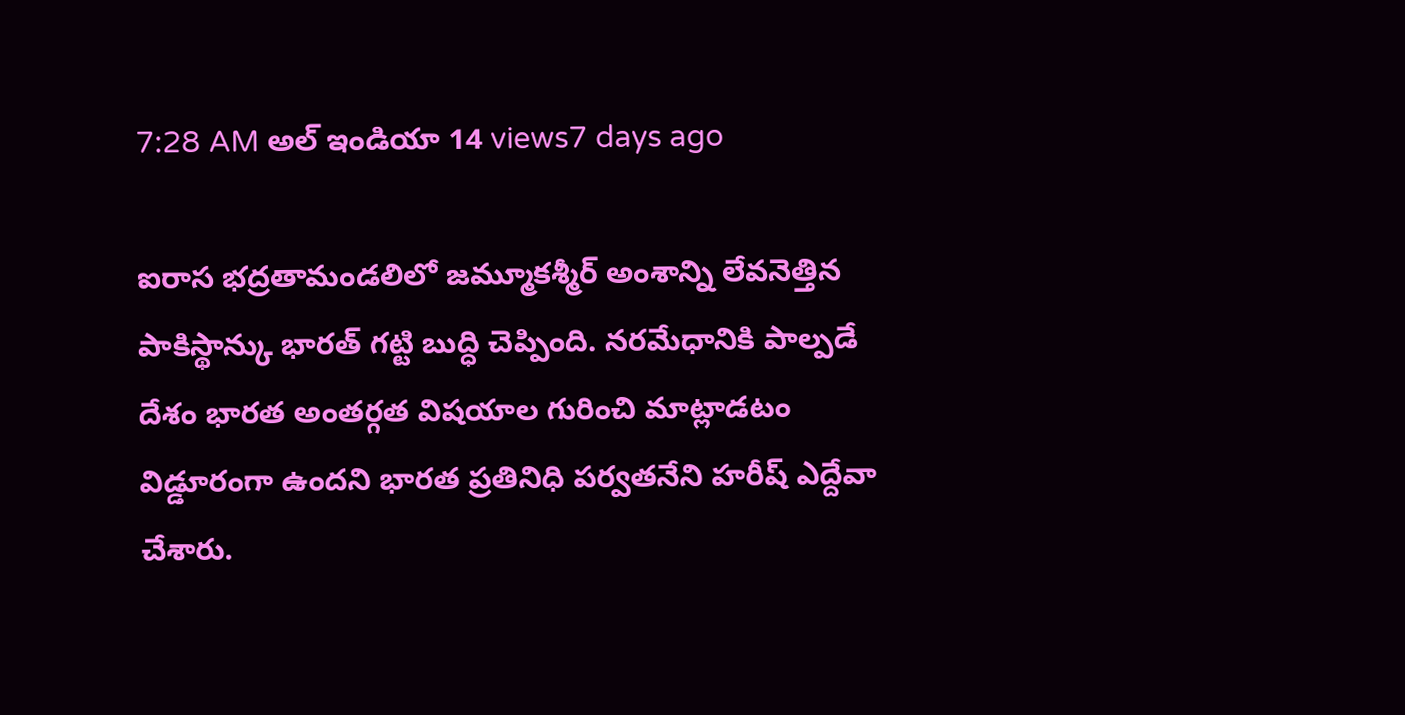7:28 AM అల్ ఇండియా 14 views7 days ago

ఐరాస భద్రతామండలిలో జమ్మూకశ్మీర్ అంశాన్ని లేవనెత్తిన పాకిస్థాన్కు భారత్ గట్టి బుద్ధి చెప్పింది. నరమేధానికి పాల్పడే దేశం భారత అంతర్గత విషయాల గురించి మాట్లాడటం విడ్డూరంగా ఉందని భారత ప్రతినిధి పర్వతనేని హరీష్ ఎద్దేవా చేశారు.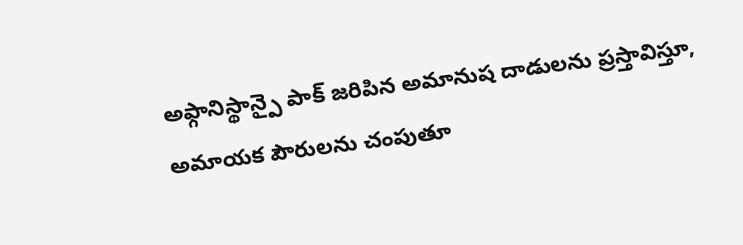అఫ్గానిస్థాన్పై పాక్ జరిపిన అమానుష దాడులను ప్రస్తావిస్తూ, అమాయక పౌరులను చంపుతూ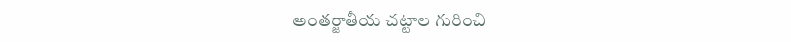అంతర్జాతీయ చట్టాల గురించి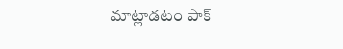మాట్లాడటం పాక్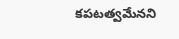కపటత్వమేనని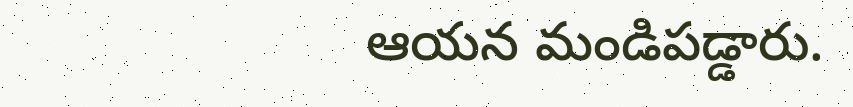ఆయన మండిపడ్డారు.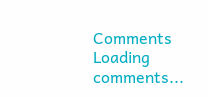Comments
Loading comments...